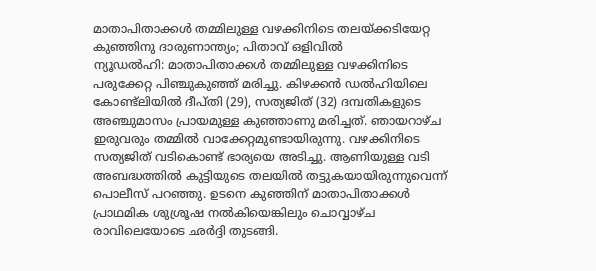മാതാപിതാക്കൾ തമ്മിലുള്ള വഴക്കിനിടെ തലയ്ക്കടിയേറ്റ കുഞ്ഞിനു ദാരുണാന്ത്യം; പിതാവ് ഒളിവിൽ
ന്യൂഡൽഹി: മാതാപിതാക്കൾ തമ്മിലുള്ള വഴക്കിനിടെ പരുക്കേറ്റ പിഞ്ചുകുഞ്ഞ് മരിച്ചു. കിഴക്കൻ ഡൽഹിയിലെ കോണ്ട്ലിയിൽ ദീപ്തി (29), സത്യജിത് (32) ദമ്പതികളുടെ അഞ്ചുമാസം പ്രായമുള്ള കുഞ്ഞാണു മരിച്ചത്. ഞായറാഴ്ച ഇരുവരും തമ്മിൽ വാക്കേറ്റമുണ്ടായിരുന്നു. വഴക്കിനിടെ സത്യജിത് വടികൊണ്ട് ഭാര്യയെ അടിച്ചു. ആണിയുള്ള വടി അബദ്ധത്തിൽ കുട്ടിയുടെ തലയിൽ തട്ടുകയായിരുന്നുവെന്ന് പൊലീസ് പറഞ്ഞു. ഉടനെ കുഞ്ഞിന് മാതാപിതാക്കൾ പ്രാഥമിക ശുശ്രൂഷ നൽകിയെങ്കിലും ചൊവ്വാഴ്ച രാവിലെയോടെ ഛർദ്ദി തുടങ്ങി.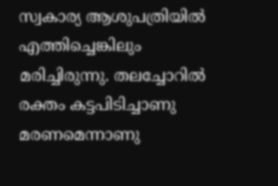സ്വകാര്യ ആശുപത്രിയിൽ എത്തിച്ചെങ്കിലും മരിച്ചിരുന്നു. തലച്ചോറിൽ രക്തം കട്ടപിടിച്ചാണു മരണമെന്നാണു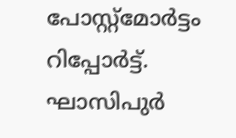പോസ്റ്റ്മോർട്ടം റിപ്പോർട്ട്. ഘാസിപുർ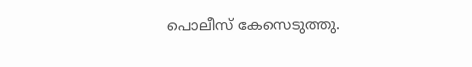പൊലീസ് കേസെടുത്തു.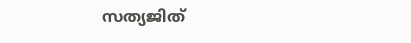സത്യജിത്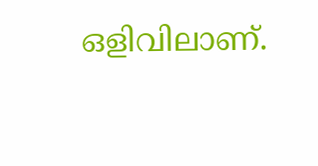ഒളിവിലാണ്.